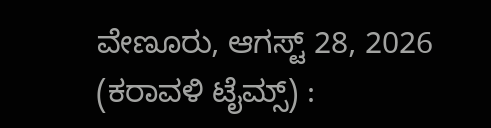ವೇಣೂರು, ಆಗಸ್ಟ್ 28, 2026 (ಕರಾವಳಿ ಟೈಮ್ಸ್) :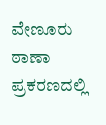ವೇಣೂರು ಠಾಣಾ ಪ್ರಕರಣದಲ್ಲಿ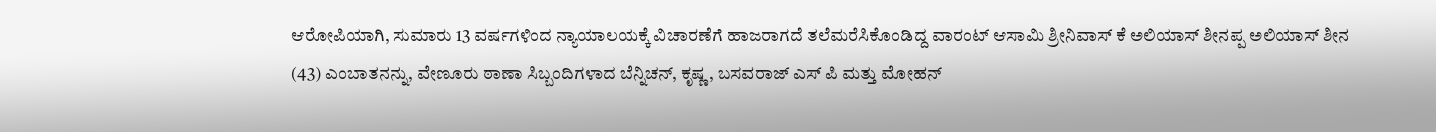ಆರೋಪಿಯಾಗಿ, ಸುಮಾರು 13 ವರ್ಷಗಳಿಂದ ನ್ಯಾಯಾಲಯಕ್ಕೆ ವಿಚಾರಣೆಗೆ ಹಾಜರಾಗದೆ ತಲೆಮರೆಸಿಕೊಂಡಿದ್ದ ವಾರಂಟ್ ಆಸಾಮಿ ಶ್ರೀನಿವಾಸ್ ಕೆ ಅಲಿಯಾಸ್ ಶೀನಪ್ಪ ಅಲಿಯಾಸ್ ಶೀನ (43) ಎಂಬಾತನನ್ನು, ವೇಣೂರು ಠಾಣಾ ಸಿಬ್ಬಂದಿಗಳಾದ ಬೆನ್ನಿಚನ್, ಕೃಷ್ಣ, ಬಸವರಾಜ್ ಎಸ್ ಪಿ ಮತ್ತು ಮೋಹನ್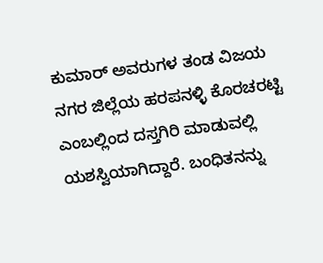ಕುಮಾರ್ ಅವರುಗಳ ತಂಡ ವಿಜಯ ನಗರ ಜಿಲ್ಲೆಯ ಹರಪನಳ್ಳಿ ಕೊರಚರಟ್ಟಿ ಎಂಬಲ್ಲಿಂದ ದಸ್ತಗಿರಿ ಮಾಡುವಲ್ಲಿ ಯಶಸ್ವಿಯಾಗಿದ್ದಾರೆ. ಬಂಧಿತನನ್ನು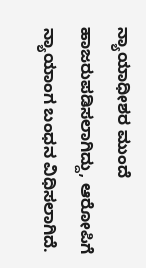ನ್ಯಾಯಾಧೀಶರ ಮುಂದೆ ಹಾಜರುಪಡಿಸಲಾಗಿದ್ದು, ಆರೋಪಿಗೆ ನ್ಯಾಯಾಂಗ ಬಂಧನ ವಿಧಿಸಲಾಗಿದೆ.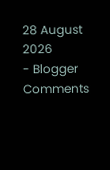28 August 2026
- Blogger Comments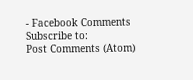- Facebook Comments
Subscribe to:
Post Comments (Atom)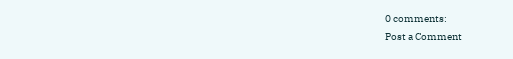0 comments:
Post a Comment